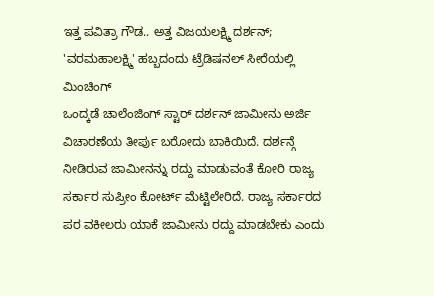ಇತ್ತ ಪವಿತ್ರಾ ಗೌಡ.. ಅತ್ತ ವಿಜಯಲಕ್ಷ್ಮಿ ದರ್ಶನ್; 'ವರಮಹಾಲಕ್ಷ್ಮಿ' ಹಬ್ಬದಂದು ಟ್ರೆಡಿಷನಲ್ ಸೀರೆಯಲ್ಲಿ ಮಿಂಚಿಂಗ್
ಒಂದ್ಕಡೆ ಚಾಲೆಂಜಿಂಗ್ ಸ್ಟಾರ್ ದರ್ಶನ್ ಜಾಮೀನು ಅರ್ಜಿ ವಿಚಾರಣೆಯ ತೀರ್ಪು ಬರೋದು ಬಾಕಿಯಿದೆ. ದರ್ಶನ್ಗೆ ನೀಡಿರುವ ಜಾಮೀನನ್ನು ರದ್ದು ಮಾಡುವಂತೆ ಕೋರಿ ರಾಜ್ಯ ಸರ್ಕಾರ ಸುಪ್ರೀಂ ಕೋರ್ಟ್ ಮೆಟ್ಟಿಲೇರಿದೆ. ರಾಜ್ಯ ಸರ್ಕಾರದ ಪರ ವಕೀಲರು ಯಾಕೆ ಜಾಮೀನು ರದ್ದು ಮಾಡಬೇಕು ಎಂದು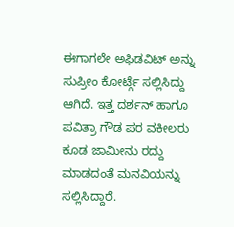ಈಗಾಗಲೇ ಅಫಿಡವಿಟ್ ಅನ್ನು ಸುಪ್ರೀಂ ಕೋರ್ಟ್ಗೆ ಸಲ್ಲಿಸಿದ್ದು ಆಗಿದೆ. ಇತ್ತ ದರ್ಶನ್ ಹಾಗೂ ಪವಿತ್ರಾ ಗೌಡ ಪರ ವಕೀಲರು ಕೂಡ ಜಾಮೀನು ರದ್ದು ಮಾಡದಂತೆ ಮನವಿಯನ್ನು ಸಲ್ಲಿಸಿದ್ದಾರೆ.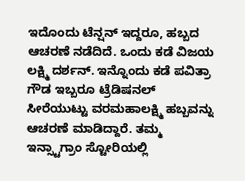ಇದೊಂದು ಟೆನ್ಷನ್ ಇದ್ದರೂ, ಹಬ್ಬದ ಆಚರಣೆ ನಡೆದಿದೆ. ಒಂದು ಕಡೆ ವಿಜಯ ಲಕ್ಷ್ಮಿ ದರ್ಶನ್. ಇನ್ನೊಂದು ಕಡೆ ಪವಿತ್ರಾ ಗೌಡ ಇಬ್ಬರೂ ಟ್ರೆಡಿಷನಲ್ ಸೀರೆಯುಟ್ಟು ವರಮಹಾಲಕ್ಷ್ಮಿ ಹಬ್ಬವನ್ನು ಆಚರಣೆ ಮಾಡಿದ್ದಾರೆ. ತಮ್ಮ ಇನ್ಸ್ಟಾಗ್ರಾಂ ಸ್ಟೋರಿಯಲ್ಲಿ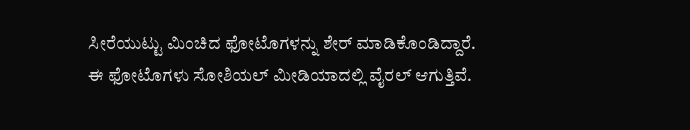ಸೀರೆಯುಟ್ಟು ಮಿಂಚಿದ ಫೋಟೊಗಳನ್ನು ಶೇರ್ ಮಾಡಿಕೊಂಡಿದ್ದಾರೆ. ಈ ಫೋಟೊಗಳು ಸೋಶಿಯಲ್ ಮೀಡಿಯಾದಲ್ಲಿ ವೈರಲ್ ಆಗುತ್ತಿವೆ.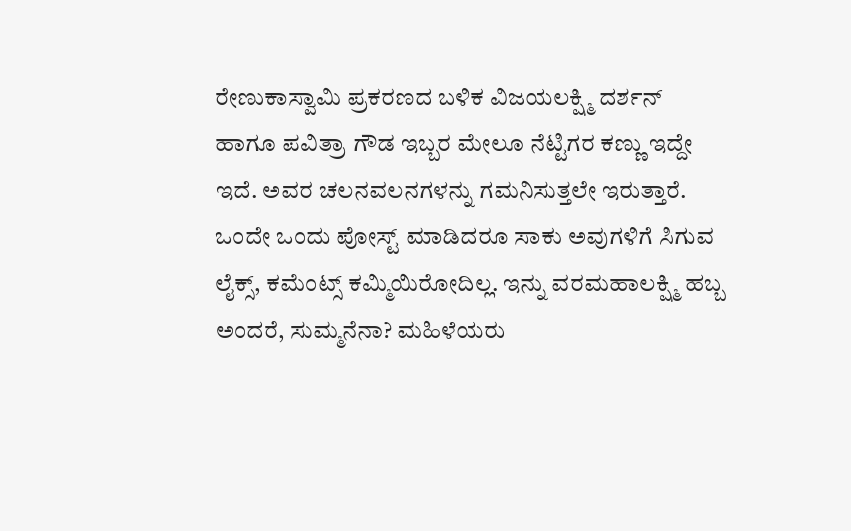ರೇಣುಕಾಸ್ವಾಮಿ ಪ್ರಕರಣದ ಬಳಿಕ ವಿಜಯಲಕ್ಷ್ಮಿ ದರ್ಶನ್ ಹಾಗೂ ಪವಿತ್ರಾ ಗೌಡ ಇಬ್ಬರ ಮೇಲೂ ನೆಟ್ಟಿಗರ ಕಣ್ಣು ಇದ್ದೇ ಇದೆ. ಅವರ ಚಲನವಲನಗಳನ್ನು ಗಮನಿಸುತ್ತಲೇ ಇರುತ್ತಾರೆ. ಒಂದೇ ಒಂದು ಪೋಸ್ಟ್ ಮಾಡಿದರೂ ಸಾಕು ಅವುಗಳಿಗೆ ಸಿಗುವ ಲೈಕ್ಸ್, ಕಮೆಂಟ್ಸ್ ಕಮ್ಮಿಯಿರೋದಿಲ್ಲ. ಇನ್ನು ವರಮಹಾಲಕ್ಷ್ಮಿ ಹಬ್ಬ ಅಂದರೆ, ಸುಮ್ಮನೆನಾ? ಮಹಿಳೆಯರು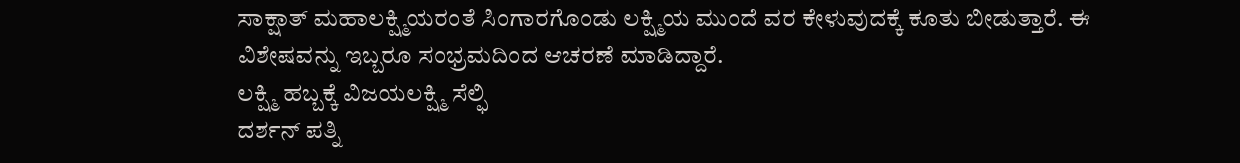ಸಾಕ್ಷಾತ್ ಮಹಾಲಕ್ಷ್ಮಿಯರಂತೆ ಸಿಂಗಾರಗೊಂಡು ಲಕ್ಷ್ಮಿಯ ಮುಂದೆ ವರ ಕೇಳುವುದಕ್ಕೆ ಕೂತು ಬೀಡುತ್ತಾರೆ. ಈ ವಿಶೇಷವನ್ನು ಇಬ್ಬರೂ ಸಂಭ್ರಮದಿಂದ ಆಚರಣೆ ಮಾಡಿದ್ದಾರೆ.
ಲಕ್ಷ್ಮಿ ಹಬ್ಬಕ್ಕೆ ವಿಜಯಲಕ್ಷ್ಮಿ ಸೆಲ್ಫಿ
ದರ್ಶನ್ ಪತ್ನಿ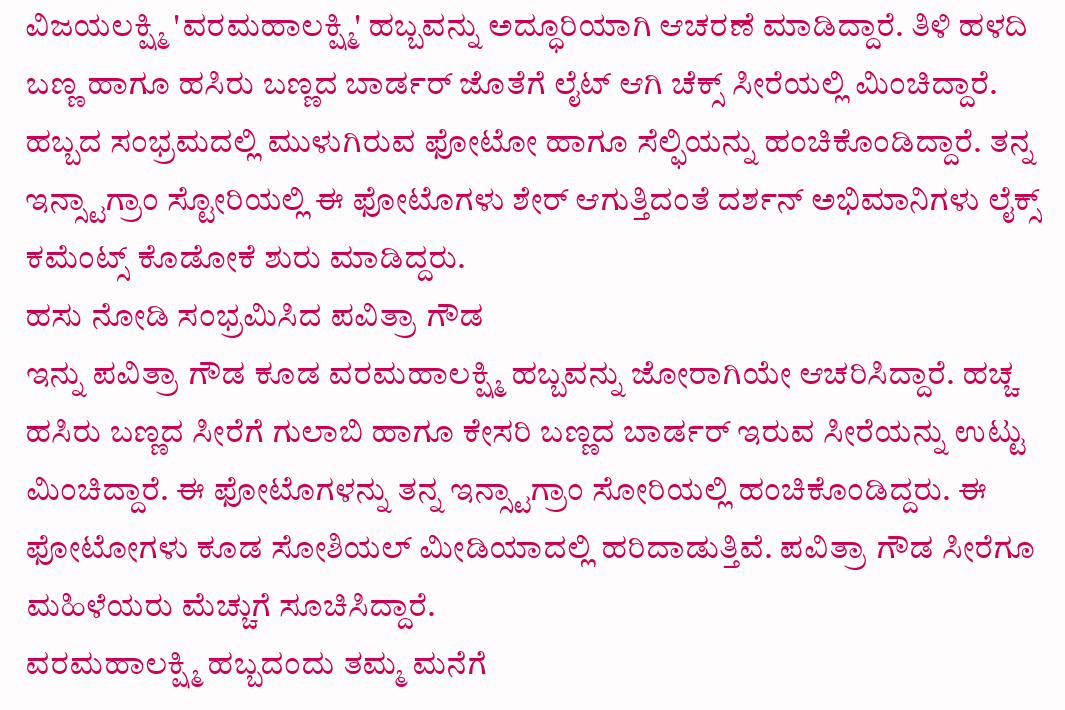ವಿಜಯಲಕ್ಷ್ಮಿ 'ವರಮಹಾಲಕ್ಷ್ಮಿ' ಹಬ್ಬವನ್ನು ಅದ್ಧೂರಿಯಾಗಿ ಆಚರಣೆ ಮಾಡಿದ್ದಾರೆ. ತಿಳಿ ಹಳದಿ ಬಣ್ಣ ಹಾಗೂ ಹಸಿರು ಬಣ್ಣದ ಬಾರ್ಡರ್ ಜೊತೆಗೆ ಲೈಟ್ ಆಗಿ ಚೆಕ್ಸ್ ಸೀರೆಯಲ್ಲಿ ಮಿಂಚಿದ್ದಾರೆ. ಹಬ್ಬದ ಸಂಭ್ರಮದಲ್ಲಿ ಮುಳುಗಿರುವ ಫೋಟೋ ಹಾಗೂ ಸೆಲ್ಫಿಯನ್ನು ಹಂಚಿಕೊಂಡಿದ್ದಾರೆ. ತನ್ನ ಇನ್ಸ್ಟಾಗ್ರಾಂ ಸ್ಟೋರಿಯಲ್ಲಿ ಈ ಫೋಟೊಗಳು ಶೇರ್ ಆಗುತ್ತಿದಂತೆ ದರ್ಶನ್ ಅಭಿಮಾನಿಗಳು ಲೈಕ್ಸ್ ಕಮೆಂಟ್ಸ್ ಕೊಡೋಕೆ ಶುರು ಮಾಡಿದ್ದರು.
ಹಸು ನೋಡಿ ಸಂಭ್ರಮಿಸಿದ ಪವಿತ್ರಾ ಗೌಡ
ಇನ್ನು ಪವಿತ್ರಾ ಗೌಡ ಕೂಡ ವರಮಹಾಲಕ್ಷ್ಮಿ ಹಬ್ಬವನ್ನು ಜೋರಾಗಿಯೇ ಆಚರಿಸಿದ್ದಾರೆ. ಹಚ್ಚ ಹಸಿರು ಬಣ್ಣದ ಸೀರೆಗೆ ಗುಲಾಬಿ ಹಾಗೂ ಕೇಸರಿ ಬಣ್ಣದ ಬಾರ್ಡರ್ ಇರುವ ಸೀರೆಯನ್ನು ಉಟ್ಟು ಮಿಂಚಿದ್ದಾರೆ. ಈ ಫೋಟೊಗಳನ್ನು ತನ್ನ ಇನ್ಸ್ಟಾಗ್ರಾಂ ಸೋರಿಯಲ್ಲಿ ಹಂಚಿಕೊಂಡಿದ್ದರು. ಈ ಫೋಟೋಗಳು ಕೂಡ ಸೋಶಿಯಲ್ ಮೀಡಿಯಾದಲ್ಲಿ ಹರಿದಾಡುತ್ತಿವೆ. ಪವಿತ್ರಾ ಗೌಡ ಸೀರೆಗೂ ಮಹಿಳೆಯರು ಮೆಚ್ಚುಗೆ ಸೂಚಿಸಿದ್ದಾರೆ.
ವರಮಹಾಲಕ್ಷ್ಮಿ ಹಬ್ಬದಂದು ತಮ್ಮ ಮನೆಗೆ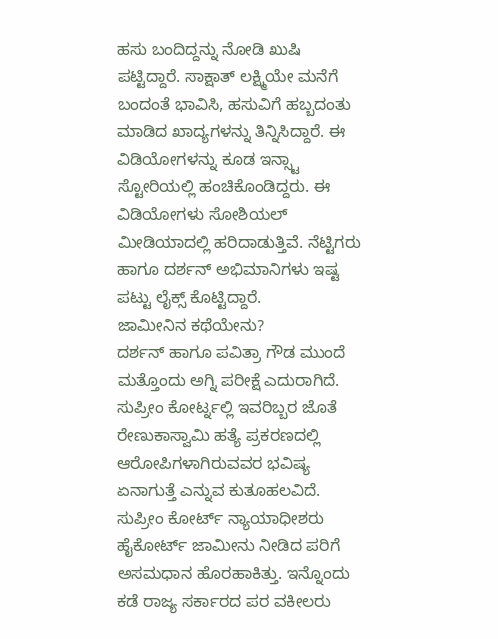ಹಸು ಬಂದಿದ್ದನ್ನು ನೋಡಿ ಖುಷಿ ಪಟ್ಟಿದ್ದಾರೆ. ಸಾಕ್ಷಾತ್ ಲಕ್ಷ್ಮಿಯೇ ಮನೆಗೆ ಬಂದಂತೆ ಭಾವಿಸಿ, ಹಸುವಿಗೆ ಹಬ್ಬದಂತು ಮಾಡಿದ ಖಾದ್ಯಗಳನ್ನು ತಿನ್ನಿಸಿದ್ದಾರೆ. ಈ ವಿಡಿಯೋಗಳನ್ನು ಕೂಡ ಇನ್ಸ್ಟಾ ಸ್ಟೋರಿಯಲ್ಲಿ ಹಂಚಿಕೊಂಡಿದ್ದರು. ಈ ವಿಡಿಯೋಗಳು ಸೋಶಿಯಲ್ ಮೀಡಿಯಾದಲ್ಲಿ ಹರಿದಾಡುತ್ತಿವೆ. ನೆಟ್ಟಿಗರು ಹಾಗೂ ದರ್ಶನ್ ಅಭಿಮಾನಿಗಳು ಇಷ್ಟ ಪಟ್ಟು ಲೈಕ್ಸ್ ಕೊಟ್ಟಿದ್ದಾರೆ.
ಜಾಮೀನಿನ ಕಥೆಯೇನು?
ದರ್ಶನ್ ಹಾಗೂ ಪವಿತ್ರಾ ಗೌಡ ಮುಂದೆ ಮತ್ತೊಂದು ಅಗ್ನಿ ಪರೀಕ್ಷೆ ಎದುರಾಗಿದೆ. ಸುಪ್ರೀಂ ಕೋರ್ಟ್ನಲ್ಲಿ ಇವರಿಬ್ಬರ ಜೊತೆ ರೇಣುಕಾಸ್ವಾಮಿ ಹತ್ಯೆ ಪ್ರಕರಣದಲ್ಲಿ ಆರೋಪಿಗಳಾಗಿರುವವರ ಭವಿಷ್ಯ ಏನಾಗುತ್ತೆ ಎನ್ನುವ ಕುತೂಹಲವಿದೆ. ಸುಪ್ರೀಂ ಕೋರ್ಟ್ ನ್ಯಾಯಾಧೀಶರು ಹೈಕೋರ್ಟ್ ಜಾಮೀನು ನೀಡಿದ ಪರಿಗೆ ಅಸಮಧಾನ ಹೊರಹಾಕಿತ್ತು. ಇನ್ನೊಂದು ಕಡೆ ರಾಜ್ಯ ಸರ್ಕಾರದ ಪರ ವಕೀಲರು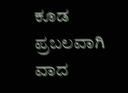ಕೂಡ ಪ್ರಬಲವಾಗಿ ವಾದ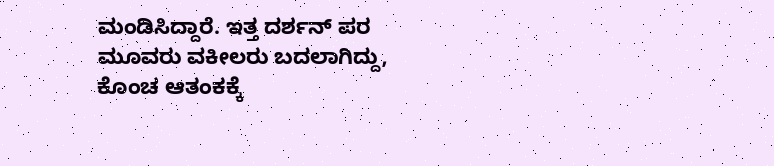ಮಂಡಿಸಿದ್ದಾರೆ. ಇತ್ತ ದರ್ಶನ್ ಪರ ಮೂವರು ವಕೀಲರು ಬದಲಾಗಿದ್ದು, ಕೊಂಚ ಆತಂಕಕ್ಕೆ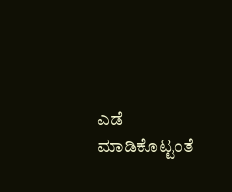ಎಡೆ ಮಾಡಿಕೊಟ್ಟಂತೆ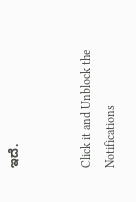ಇದೆ.


Click it and Unblock the Notifications